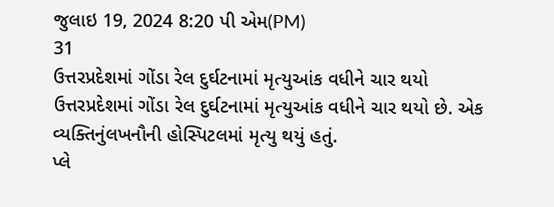જુલાઇ 19, 2024 8:20 પી એમ(PM)
31
ઉત્તરપ્રદેશમાં ગોંડા રેલ દુર્ઘટનામાં મૃત્યુઆંક વધીને ચાર થયો
ઉત્તરપ્રદેશમાં ગોંડા રેલ દુર્ઘટનામાં મૃત્યુઆંક વધીને ચાર થયો છે. એક વ્યક્તિનુંલખનૌની હોસ્પિટલમાં મૃત્યુ થયું હતું.
પ્લે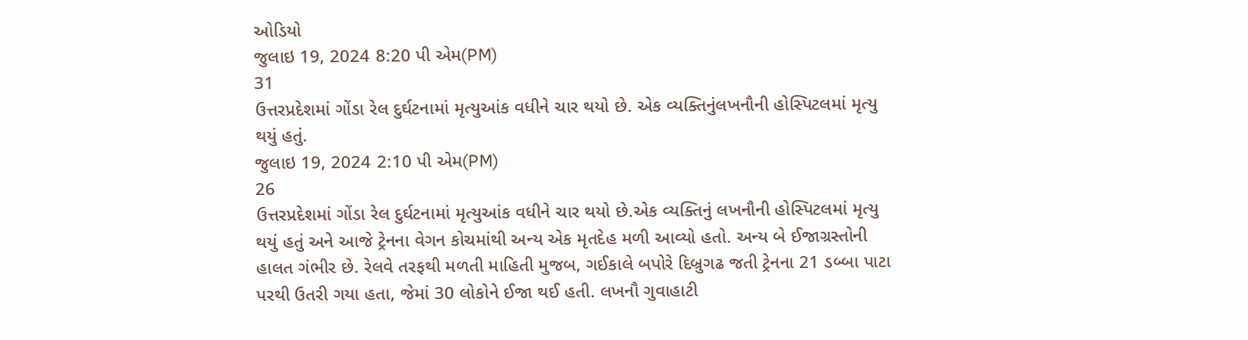ઓડિયો
જુલાઇ 19, 2024 8:20 પી એમ(PM)
31
ઉત્તરપ્રદેશમાં ગોંડા રેલ દુર્ઘટનામાં મૃત્યુઆંક વધીને ચાર થયો છે. એક વ્યક્તિનુંલખનૌની હોસ્પિટલમાં મૃત્યુ થયું હતું.
જુલાઇ 19, 2024 2:10 પી એમ(PM)
26
ઉત્તરપ્રદેશમાં ગોંડા રેલ દુર્ઘટનામાં મૃત્યુઆંક વધીને ચાર થયો છે.એક વ્યક્તિનું લખનૌની હોસ્પિટલમાં મૃત્યુ થયું હતું અને આજે ટ્રેનના વેગન કોચમાંથી અન્ય એક મૃતદેહ મળી આવ્યો હતો. અન્ય બે ઈજાગ્રસ્તોની હાલત ગંભીર છે. રેલવે તરફથી મળતી માહિતી મુજબ, ગઈકાલે બપોરે દિબ્રુગઢ જતી ટ્રેનના 21 ડબ્બા પાટા પરથી ઉતરી ગયા હતા, જેમાં 30 લોકોને ઈજા થઈ હતી. લખનૌ ગુવાહાટી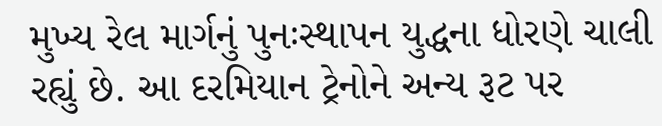મુખ્ય રેલ માર્ગનું પુનઃસ્થાપન યુદ્ધના ધોરણે ચાલી રહ્યું છે. આ દરમિયાન ટ્રેનોને અન્ય રૂટ પર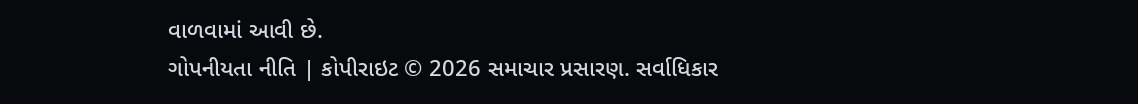વાળવામાં આવી છે.
ગોપનીયતા નીતિ | કોપીરાઇટ © 2026 સમાચાર પ્રસારણ. સર્વાધિકાર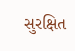સુરક્ષિત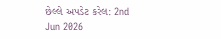છેલ્લે અપડેટ કરેલ: 2nd Jun 2026